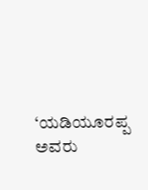‘ಯಡಿಯೂರಪ್ಪ ಅವರು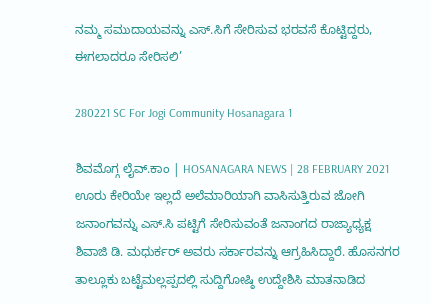ನಮ್ಮ ಸಮುದಾಯವನ್ನು ಎಸ್.ಸಿಗೆ ಸೇರಿಸುವ ಭರವಸೆ ಕೊಟ್ಟಿದ್ದರು, ಈಗಲಾದರೂ ಸೇರಿಸಲಿ’

280221 SC For Jogi Community Hosanagara 1

ಶಿವಮೊಗ್ಗ ಲೈವ್.ಕಾಂ | HOSANAGARA NEWS | 28 FEBRUARY 2021 ಊರು ಕೇರಿಯೇ ಇಲ್ಲದೆ ಅಲೆಮಾರಿಯಾಗಿ ವಾಸಿಸುತ್ತಿರುವ ಜೋಗಿ ಜನಾಂಗವನ್ನು ಎಸ್.ಸಿ ಪಟ್ಟಿಗೆ ಸೇರಿಸುವಂತೆ ಜನಾಂಗದ ರಾಜ್ಯಾಧ್ಯಕ್ಷ ಶಿವಾಜಿ ಡಿ. ಮಧುರ್ಕರ್ ಅವರು ಸರ್ಕಾರವನ್ನು ಆಗ್ರಹಿಸಿದ್ದಾರೆ. ಹೊಸನಗರ ತಾಲ್ಲೂಕು ಬಟ್ಟೆಮಲ್ಲಪ್ಪದಲ್ಲಿ ಸುದ್ದಿಗೋಷ್ಠಿ ಉದ್ದೇಶಿಸಿ ಮಾತನಾಡಿದ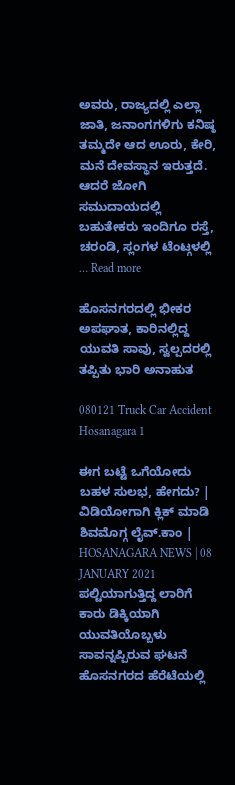ಅವರು, ರಾಜ್ಯದಲ್ಲಿ ಎಲ್ಲಾ ಜಾತಿ, ಜನಾಂಗಗಳಿಗು ಕನಿಷ್ಠ ತಮ್ಮದೇ ಆದ ಊರು, ಕೇರಿ, ಮನೆ ದೇವಸ್ಥಾನ ಇರುತ್ತದೆ. ಆದರೆ ಜೋಗಿ ಸಮುದಾಯದಲ್ಲಿ ಬಹುತೇಕರು ಇಂದಿಗೂ ರಸ್ತೆ, ಚರಂಡಿ, ಸ್ಲಂಗಳ ಟೆಂಟ್ಗಳಲ್ಲಿ … Read more

ಹೊಸನಗರದಲ್ಲಿ ಭೀಕರ ಅಪಘಾತ, ಕಾರಿನಲ್ಲಿದ್ದ ಯುವತಿ ಸಾವು, ಸ್ವಲ್ಪದರಲ್ಲಿ ತಪ್ಪಿತು ಭಾರಿ ಅನಾಹುತ

080121 Truck Car Accident Hosanagara 1

ಈಗ ಬಟ್ಟೆ ಒಗೆಯೋದು ಬಹಳ ಸುಲಭ, ಹೇಗದು? | ವಿಡಿಯೋಗಾಗಿ ಕ್ಲಿಕ್ ಮಾಡಿ ಶಿವಮೊಗ್ಗ ಲೈವ್.ಕಾಂ | HOSANAGARA NEWS | 08 JANUARY 2021 ಪಲ್ಟಿಯಾಗುತ್ತಿದ್ದ ಲಾರಿಗೆ ಕಾರು ಡಿಕ್ಕಿಯಾಗಿ ಯುವತಿಯೊಬ್ಬಳು ಸಾವನ್ನಪ್ಪಿರುವ ಘಟನೆ ಹೊಸನಗರದ ಹೆರೆಟೆಯಲ್ಲಿ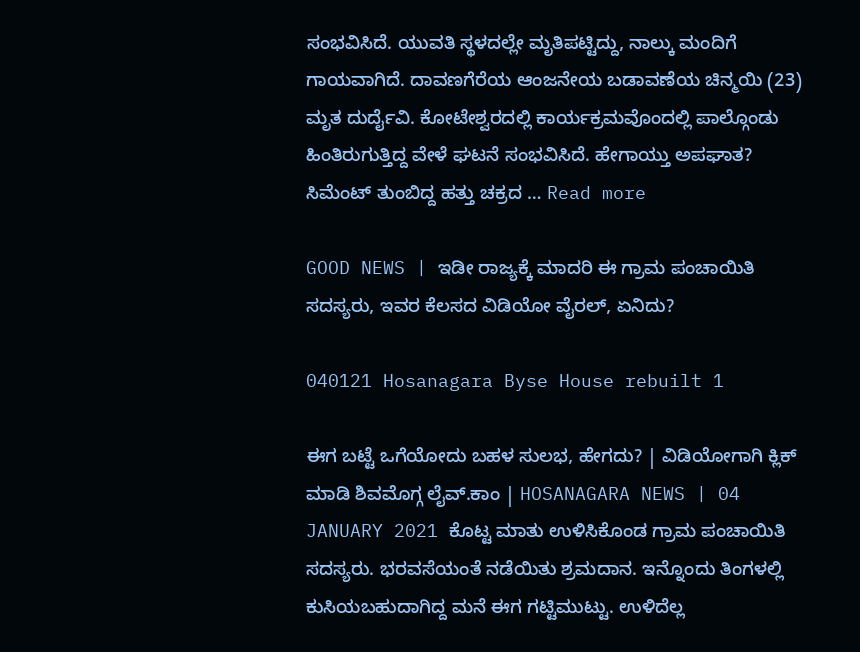ಸಂಭವಿಸಿದೆ. ಯುವತಿ ಸ್ಥಳದಲ್ಲೇ ಮೃತಿಪಟ್ಟಿದ್ದು, ನಾಲ್ಕು ಮಂದಿಗೆ ಗಾಯವಾಗಿದೆ. ದಾವಣಗೆರೆಯ ಆಂಜನೇಯ ಬಡಾವಣೆಯ ಚಿನ್ಮಯಿ (23) ಮೃತ ದುರ್ದೈವಿ. ಕೋಟೇಶ್ವರದಲ್ಲಿ ಕಾರ್ಯಕ್ರಮವೊಂದಲ್ಲಿ ಪಾಲ್ಗೊಂಡು ಹಿಂತಿರುಗುತ್ತಿದ್ದ ವೇಳೆ ಘಟನೆ ಸಂಭವಿಸಿದೆ. ಹೇಗಾಯ್ತು ಅಪಘಾತ? ಸಿಮೆಂಟ್ ತುಂಬಿದ್ದ ಹತ್ತು ಚಕ್ರದ … Read more

GOOD NEWS | ಇಡೀ ರಾಜ್ಯಕ್ಕೆ ಮಾದರಿ ಈ ಗ್ರಾಮ ಪಂಚಾಯಿತಿ ಸದಸ್ಯರು, ಇವರ ಕೆಲಸದ ವಿಡಿಯೋ ವೈರಲ್, ಏನಿದು?

040121 Hosanagara Byse House rebuilt 1

ಈಗ ಬಟ್ಟೆ ಒಗೆಯೋದು ಬಹಳ ಸುಲಭ, ಹೇಗದು? | ವಿಡಿಯೋಗಾಗಿ ಕ್ಲಿಕ್ ಮಾಡಿ ಶಿವಮೊಗ್ಗ ಲೈವ್.ಕಾಂ | HOSANAGARA NEWS | 04 JANUARY 2021 ಕೊಟ್ಟ ಮಾತು ಉಳಿಸಿಕೊಂಡ ಗ್ರಾಮ ಪಂಚಾಯಿತಿ ಸದಸ್ಯರು. ಭರವಸೆಯಂತೆ ನಡೆಯಿತು ಶ್ರಮದಾನ. ಇನ್ನೊಂದು ತಿಂಗಳಲ್ಲಿ ಕುಸಿಯಬಹುದಾಗಿದ್ದ ಮನೆ ಈಗ ಗಟ್ಟಿಮುಟ್ಟು. ಉಳಿದೆಲ್ಲ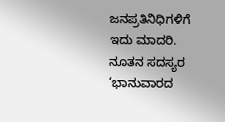ಜನಪ್ರತಿನಿಧಿಗಳಿಗೆ ಇದು ಮಾದರಿ. ನೂತನ ಸದಸ್ಯರ ‘ಭಾನುವಾರದ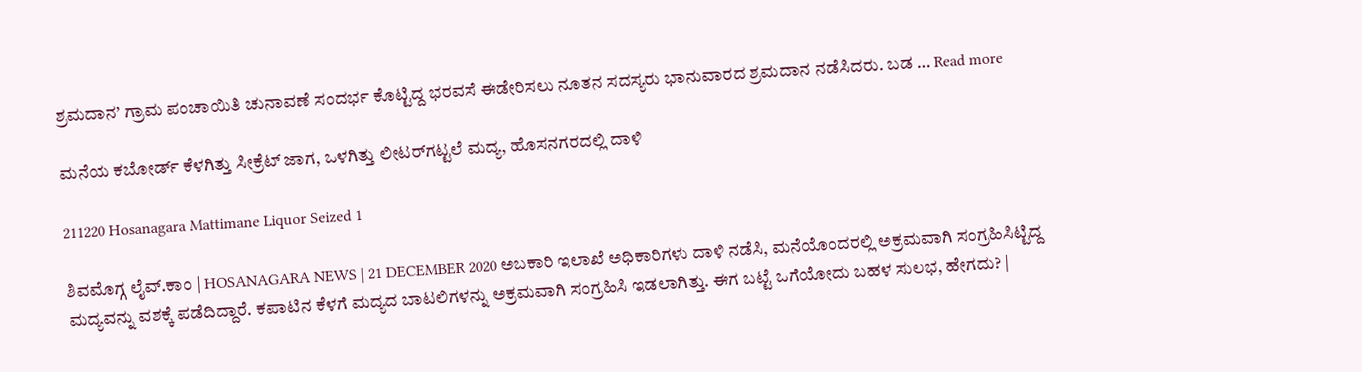ಶ್ರಮದಾನ’ ಗ್ರಾಮ ಪಂಚಾಯಿತಿ ಚುನಾವಣೆ ಸಂದರ್ಭ ಕೊಟ್ಟಿದ್ದ ಭರವಸೆ ಈಡೇರಿಸಲು ನೂತನ ಸದಸ್ಯರು ಭಾನುವಾರದ ಶ್ರಮದಾನ ನಡೆಸಿದರು. ಬಡ … Read more

ಮನೆಯ ಕಬೋರ್ಡ್ ಕೆಳಗಿತ್ತು ಸೀಕ್ರೆಟ್ ಜಾಗ, ಒಳಗಿತ್ತು ಲೀಟರ್‌ಗಟ್ಟಲೆ ಮದ್ಯ, ಹೊಸನಗರದಲ್ಲಿ ದಾಳಿ

211220 Hosanagara Mattimane Liquor Seized 1

ಶಿವಮೊಗ್ಗ ಲೈವ್.ಕಾಂ | HOSANAGARA NEWS | 21 DECEMBER 2020 ಅಬಕಾರಿ ಇಲಾಖೆ ಅಧಿಕಾರಿಗಳು ದಾಳಿ ನಡೆಸಿ, ಮನೆಯೊಂದರಲ್ಲಿ ಅಕ್ರಮವಾಗಿ ಸಂಗ್ರಹಿಸಿಟ್ಟಿದ್ದ ಮದ್ಯವನ್ನು ವಶಕ್ಕೆ ಪಡೆದಿದ್ದಾರೆ. ಕಪಾಟಿನ ಕೆಳಗೆ ಮದ್ಯದ ಬಾಟಲಿಗಳನ್ನು ಅಕ್ರಮವಾಗಿ ಸಂಗ್ರಹಿಸಿ ಇಡಲಾಗಿತ್ತು. ಈಗ ಬಟ್ಟೆ ಒಗೆಯೋದು ಬಹಳ ಸುಲಭ, ಹೇಗದು? |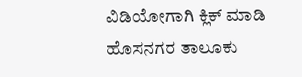ವಿಡಿಯೋಗಾಗಿ ಕ್ಲಿಕ್ ಮಾಡಿ ಹೊಸನಗರ ತಾಲೂಕು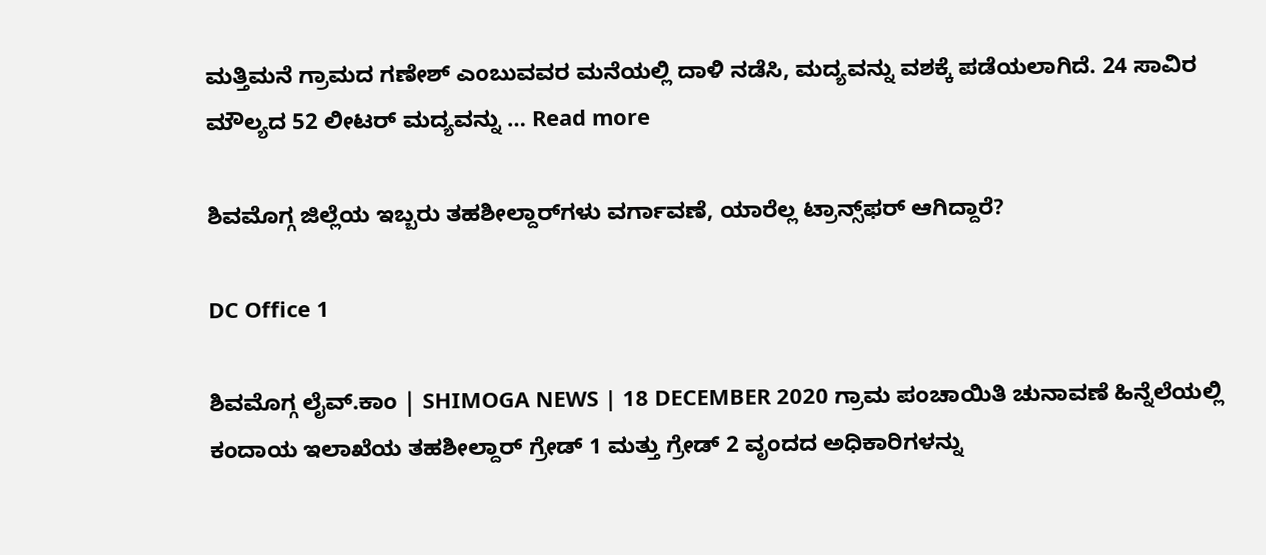ಮತ್ತಿಮನೆ ಗ್ರಾಮದ ಗಣೇಶ್ ಎಂಬುವವರ ಮನೆಯಲ್ಲಿ ದಾಳಿ ನಡೆಸಿ, ಮದ್ಯವನ್ನು ವಶಕ್ಕೆ ಪಡೆಯಲಾಗಿದೆ. 24 ಸಾವಿರ ಮೌಲ್ಯದ 52 ಲೀಟರ್ ಮದ್ಯವನ್ನು … Read more

ಶಿವಮೊಗ್ಗ ಜಿಲ್ಲೆಯ ಇಬ್ಬರು ತಹಶೀಲ್ದಾರ್‌ಗಳು ವರ್ಗಾವಣೆ, ಯಾರೆಲ್ಲ ಟ್ರಾನ್ಸ್‌ಫರ್‌ ಆಗಿದ್ದಾರೆ?

DC Office 1

ಶಿವಮೊಗ್ಗ ಲೈವ್.ಕಾಂ | SHIMOGA NEWS | 18 DECEMBER 2020 ಗ್ರಾಮ ಪಂಚಾಯಿತಿ ಚುನಾವಣೆ ಹಿನ್ನೆಲೆಯಲ್ಲಿ ಕಂದಾಯ ಇಲಾಖೆಯ ತಹಶೀಲ್ದಾರ್‍ ಗ್ರೇಡ್ 1 ಮತ್ತು ಗ್ರೇಡ್ 2 ವೃಂದದ ಅಧಿಕಾರಿಗಳನ್ನು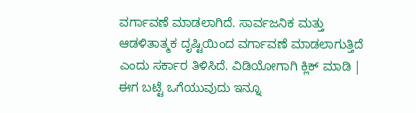ವರ್ಗಾವಣೆ ಮಾಡಲಾಗಿದೆ. ಸಾರ್ವಜನಿಕ ಮತ್ತು ಆಡಳಿತಾತ್ಮಕ ದೃಷ್ಟಿಯಿಂದ ವರ್ಗಾವಣೆ ಮಾಡಲಾಗುತ್ತಿದೆ ಎಂದು ಸರ್ಕಾರ ತಿಳಿಸಿದೆ. ವಿಡಿಯೋಗಾಗಿ ಕ್ಲಿಕ್ ಮಾಡಿ | ಈಗ ಬಟ್ಟೆ ಒಗೆಯುವುದು ಇನ್ನೂ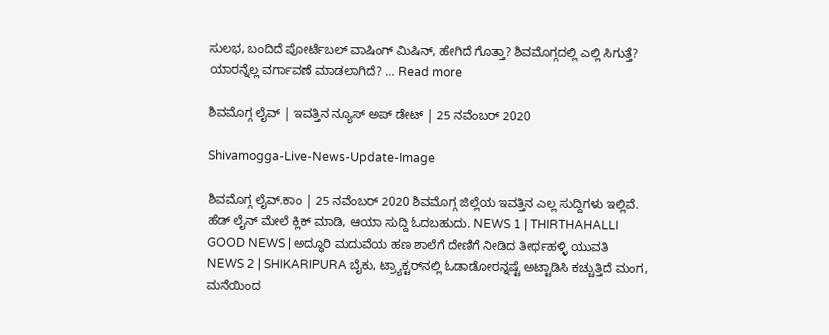ಸುಲಭ, ಬಂದಿದೆ ಪೋರ್ಟೆಬಲ್ ವಾಷಿಂಗ್ ಮಿಷಿನ್, ಹೇಗಿದೆ ಗೊತ್ತಾ? ಶಿವಮೊಗ್ಗದಲ್ಲಿ ಎಲ್ಲಿ ಸಿಗುತ್ತೆ? ಯಾರನ್ನೆಲ್ಲ ವರ್ಗಾವಣೆ ಮಾಡಲಾಗಿದೆ? … Read more

ಶಿವಮೊಗ್ಗ ಲೈವ್ | ಇವತ್ತಿನ ನ್ಯೂಸ್ ಅಪ್ ಡೇಟ್ | 25 ನವೆಂಬರ್ 2020

Shivamogga-Live-News-Update-Image

ಶಿವಮೊಗ್ಗ ಲೈವ್.ಕಾಂ | 25 ನವೆಂಬರ್ 2020 ಶಿವಮೊಗ್ಗ ಜಿಲ್ಲೆಯ ಇವತ್ತಿನ ಎಲ್ಲ ಸುದ್ದಿಗಳು ಇಲ್ಲಿವೆ. ಹೆಡ್ ಲೈನ್ ಮೇಲೆ ಕ್ಲಿಕ್ ಮಾಡಿ, ಆಯಾ ಸುದ್ದಿ ಓದಬಹುದು. NEWS 1 | THIRTHAHALLI GOOD NEWS | ಅದ್ಧೂರಿ ಮದುವೆಯ ಹಣ ಶಾಲೆಗೆ ದೇಣಿಗೆ ನೀಡಿದ ತೀರ್ಥಹಳ್ಳಿ ಯುವತಿ NEWS 2 | SHIKARIPURA ಬೈಕು, ಟ್ರ್ಯಾಕ್ಟರ್‌ನಲ್ಲಿ ಓಡಾಡೋರನ್ನಷ್ಟೆ ಅಟ್ಟಾಡಿಸಿ ಕಚ್ಚುತ್ತಿದೆ ಮಂಗ, ಮನೆಯಿಂದ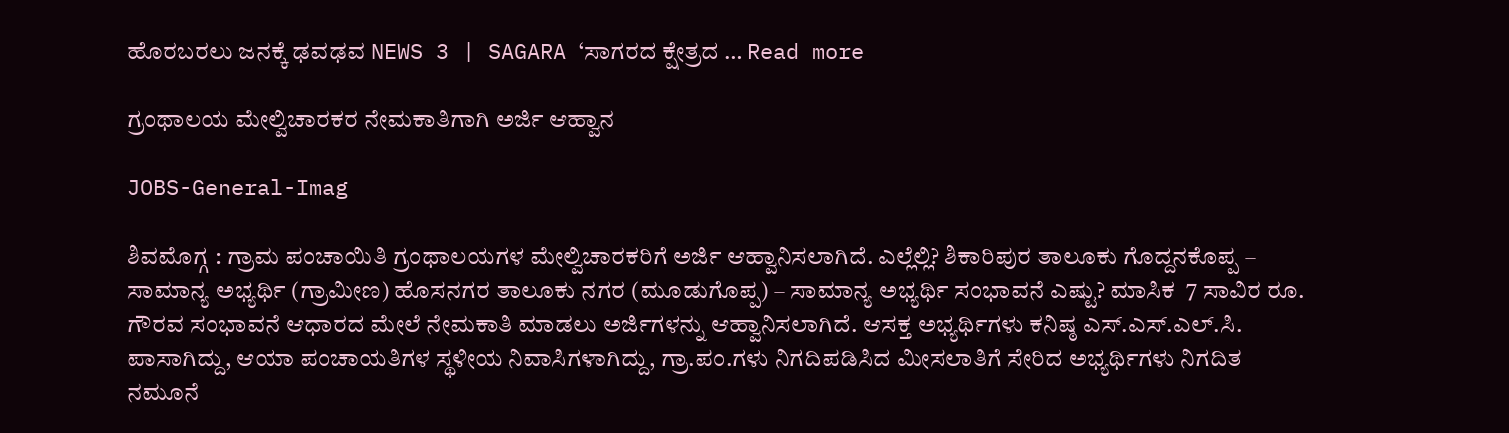ಹೊರಬರಲು ಜನಕ್ಕೆ ಢವಢವ NEWS 3 | SAGARA ‘ಸಾಗರದ ಕ್ಷೇತ್ರದ … Read more

ಗ್ರಂಥಾಲಯ ಮೇಲ್ವಿಚಾರಕರ ನೇಮಕಾತಿಗಾಗಿ ಅರ್ಜಿ ಆಹ್ವಾನ

JOBS-General-Imag

ಶಿವಮೊಗ್ಗ : ಗ್ರಾಮ ಪಂಚಾಯಿತಿ ಗ್ರಂಥಾಲಯಗಳ ಮೇಲ್ವಿಚಾರಕರಿಗೆ ಅರ್ಜಿ ಆಹ್ವಾನಿಸಲಾಗಿದೆ. ಎಲ್ಲೆಲ್ಲಿ? ಶಿಕಾರಿಪುರ ತಾಲೂಕು ಗೊದ್ದನಕೊಪ್ಪ – ಸಾಮಾನ್ಯ ಅಭ್ಯರ್ಥಿ (ಗ್ರಾಮೀಣ) ಹೊಸನಗರ ತಾಲೂಕು ನಗರ (ಮೂಡುಗೊಪ್ಪ) – ಸಾಮಾನ್ಯ ಅಭ್ಯರ್ಥಿ ಸಂಭಾವನೆ ಎಷ್ಟು? ಮಾಸಿಕ  7 ಸಾವಿರ ರೂ. ಗೌರವ ಸಂಭಾವನೆ ಆಧಾರದ ಮೇಲೆ ನೇಮಕಾತಿ ಮಾಡಲು ಅರ್ಜಿಗಳನ್ನು ಆಹ್ವಾನಿಸಲಾಗಿದೆ. ಆಸಕ್ತ ಅಭ್ಯರ್ಥಿಗಳು ಕನಿಷ್ಠ ಎಸ್.ಎಸ್.ಎಲ್.ಸಿ. ಪಾಸಾಗಿದ್ದು, ಆಯಾ ಪಂಚಾಯತಿಗಳ ಸ್ಥಳೀಯ ನಿವಾಸಿಗಳಾಗಿದ್ದು, ಗ್ರಾ.ಪಂ.ಗಳು ನಿಗದಿಪಡಿಸಿದ ಮೀಸಲಾತಿಗೆ ಸೇರಿದ ಅಭ್ಯರ್ಥಿಗಳು ನಿಗದಿತ ನಮೂನೆ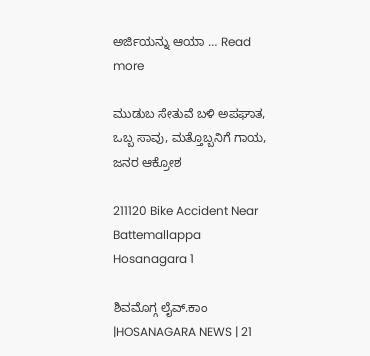ಅರ್ಜಿಯನ್ನು ಆಯಾ … Read more

ಮುಡುಬ ಸೇತುವೆ ಬಳಿ ಅಪಘಾತ, ಒಬ್ಬ ಸಾವು, ಮತ್ತೊಬ್ಬನಿಗೆ ಗಾಯ, ಜನರ ಆಕ್ರೋಶ

211120 Bike Accident Near Battemallappa Hosanagara 1

ಶಿವಮೊಗ್ಗ ಲೈವ್.ಕಾಂ |HOSANAGARA NEWS | 21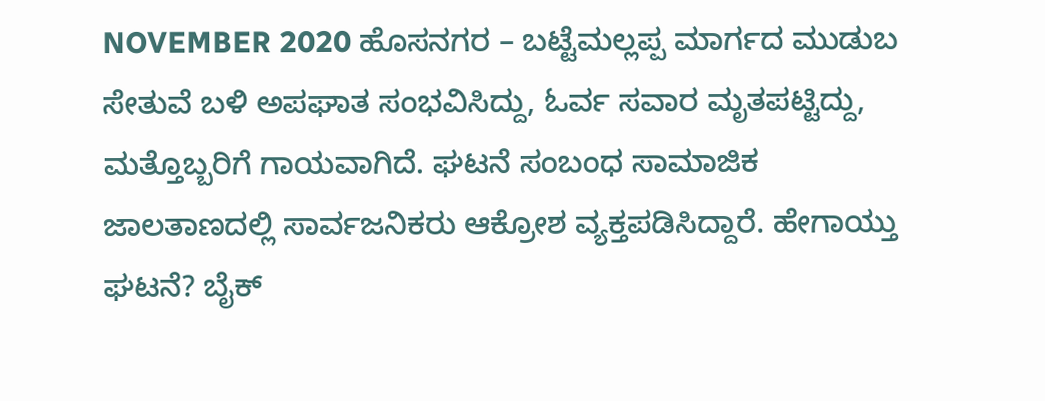NOVEMBER 2020 ಹೊಸನಗರ – ಬಟ್ಟೆಮಲ್ಲಪ್ಪ ಮಾರ್ಗದ ಮುಡುಬ ಸೇತುವೆ ಬಳಿ ಅಪಘಾತ ಸಂಭವಿಸಿದ್ದು, ಓರ್ವ ಸವಾರ ಮೃತಪಟ್ಟಿದ್ದು, ಮತ್ತೊಬ್ಬರಿಗೆ ಗಾಯವಾಗಿದೆ. ಘಟನೆ ಸಂಬಂಧ ಸಾಮಾಜಿಕ ಜಾಲತಾಣದಲ್ಲಿ ಸಾರ್ವಜನಿಕರು ಆಕ್ರೋಶ ವ್ಯಕ್ತಪಡಿಸಿದ್ದಾರೆ. ಹೇಗಾಯ್ತು ಘಟನೆ? ಬೈಕ್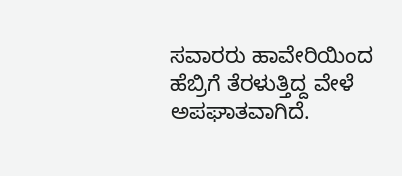ಸವಾರರು ಹಾವೇರಿಯಿಂದ ಹೆಬ್ರಿಗೆ ತೆರಳುತ್ತಿದ್ದ ವೇಳೆ ಅಪಘಾತವಾಗಿದೆ.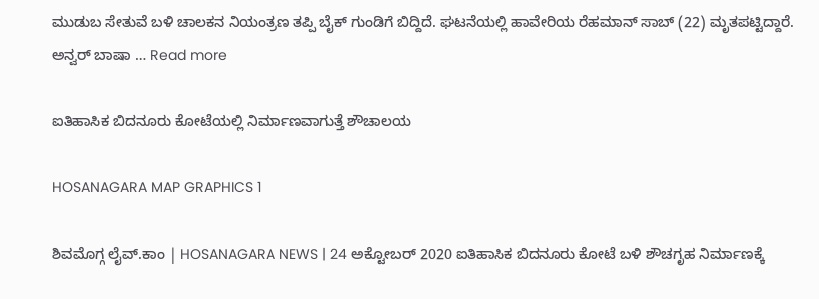ಮುಡುಬ ಸೇತುವೆ ಬಳಿ ಚಾಲಕನ ನಿಯಂತ್ರಣ ತಪ್ಪಿ ಬೈಕ್ ಗುಂಡಿಗೆ ಬಿದ್ದಿದೆ. ಘಟನೆಯಲ್ಲಿ ಹಾವೇರಿಯ ರೆಹಮಾನ್ ಸಾಬ್ (22) ಮೃತಪಟ್ಟಿದ್ದಾರೆ. ಅನ್ವರ್ ಬಾಷಾ … Read more

ಐತಿಹಾಸಿಕ ಬಿದನೂರು ಕೋಟೆಯಲ್ಲಿ ನಿರ್ಮಾಣವಾಗುತ್ತೆ ಶೌಚಾಲಯ

HOSANAGARA MAP GRAPHICS 1

ಶಿವಮೊಗ್ಗ ಲೈವ್.ಕಾಂ | HOSANAGARA NEWS | 24 ಅಕ್ಟೋಬರ್ 2020 ಐತಿಹಾಸಿಕ ಬಿದನೂರು ಕೋಟೆ ಬಳಿ ಶೌಚಗೃಹ ನಿರ್ಮಾಣಕ್ಕೆ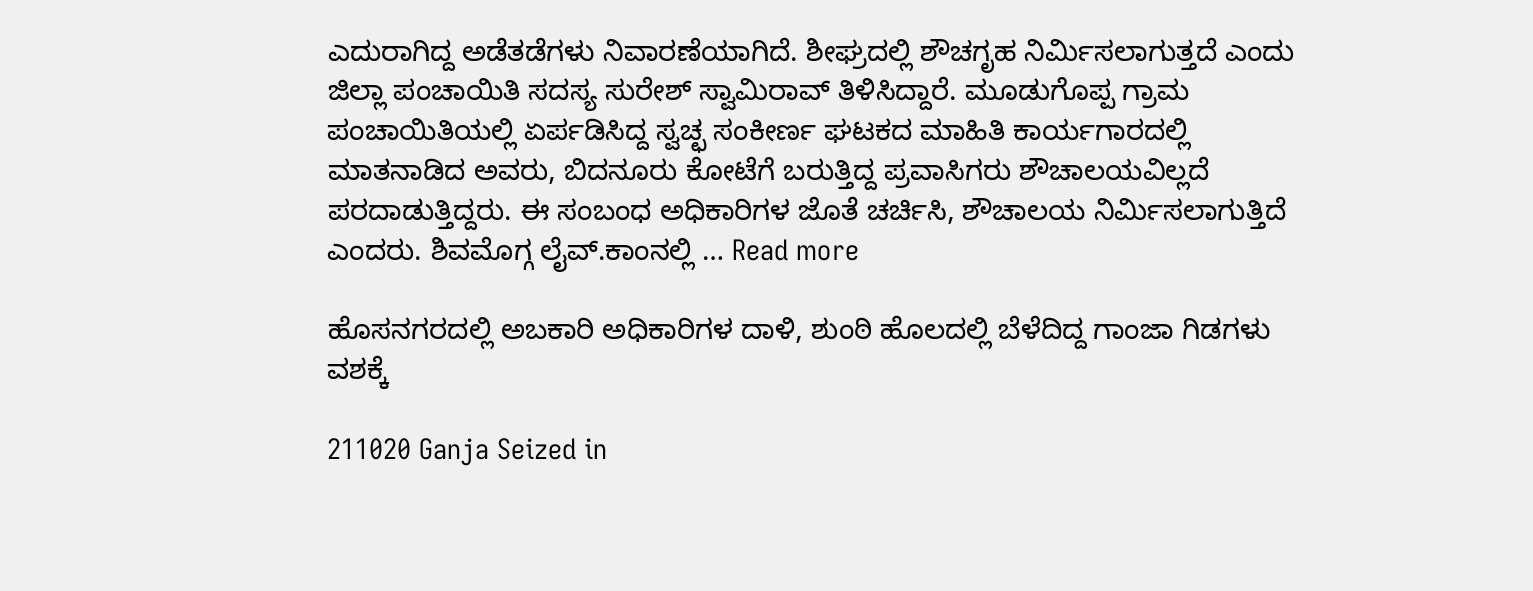ಎದುರಾಗಿದ್ದ ಅಡೆತಡೆಗಳು ನಿವಾರಣೆಯಾಗಿದೆ. ಶೀಘ್ರದಲ್ಲಿ ಶೌಚಗೃಹ ನಿರ್ಮಿಸಲಾಗುತ್ತದೆ ಎಂದು ಜಿಲ್ಲಾ ಪಂಚಾಯಿತಿ ಸದಸ್ಯ ಸುರೇಶ್ ಸ್ವಾಮಿರಾವ್ ತಿಳಿಸಿದ್ದಾರೆ. ಮೂಡುಗೊಪ್ಪ ಗ್ರಾಮ ಪಂಚಾಯಿತಿಯಲ್ಲಿ ಏರ್ಪಡಿಸಿದ್ದ ಸ್ವಚ್ಛ ಸಂಕೀರ್ಣ ಘಟಕದ ಮಾಹಿತಿ ಕಾರ್ಯಗಾರದಲ್ಲಿ ಮಾತನಾಡಿದ ಅವರು, ಬಿದನೂರು ಕೋಟೆಗೆ ಬರುತ್ತಿದ್ದ ಪ್ರವಾಸಿಗರು ಶೌಚಾಲಯವಿಲ್ಲದೆ ಪರದಾಡುತ್ತಿದ್ದರು. ಈ ಸಂಬಂಧ ಅಧಿಕಾರಿಗಳ ಜೊತೆ ಚರ್ಚಿಸಿ, ಶೌಚಾಲಯ ನಿರ್ಮಿಸಲಾಗುತ್ತಿದೆ ಎಂದರು. ಶಿವಮೊಗ್ಗ ಲೈವ್.ಕಾಂನಲ್ಲಿ … Read more

ಹೊಸನಗರದಲ್ಲಿ ಅಬಕಾರಿ ಅಧಿಕಾರಿಗಳ ದಾಳಿ, ಶುಂಠಿ ಹೊಲದಲ್ಲಿ ಬೆಳೆದಿದ್ದ ಗಾಂಜಾ ಗಿಡಗಳು ವಶಕ್ಕೆ

211020 Ganja Seized in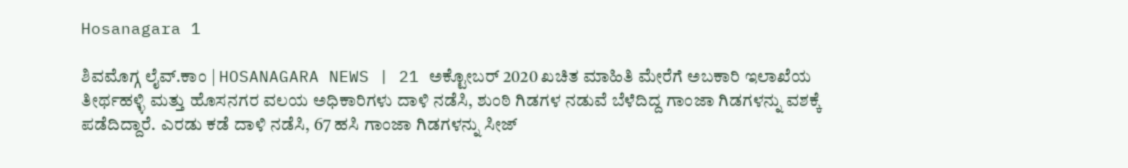Hosanagara 1

ಶಿವಮೊಗ್ಗ ಲೈವ್.ಕಾಂ | HOSANAGARA NEWS | 21 ಅಕ್ಟೋಬರ್ 2020 ಖಚಿತ ಮಾಹಿತಿ ಮೇರೆಗೆ ಅಬಕಾರಿ ಇಲಾಖೆಯ ತೀರ್ಥಹಳ್ಳಿ ಮತ್ತು ಹೊಸನಗರ ವಲಯ ಅಧಿಕಾರಿಗಳು ದಾಳಿ ನಡೆಸಿ, ಶುಂಠಿ ಗಿಡಗಳ ನಡುವೆ ಬೆಳೆದಿದ್ದ ಗಾಂಜಾ ಗಿಡಗಳನ್ನು ವಶಕ್ಕೆ ಪಡೆದಿದ್ದಾರೆ. ಎರಡು ಕಡೆ ದಾಳಿ ನಡೆಸಿ, 67 ಹಸಿ ಗಾಂಜಾ ಗಿಡಗಳನ್ನು ಸೀಜ್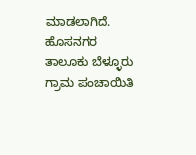ಮಾಡಲಾಗಿದೆ. ಹೊಸನಗರ ತಾಲೂಕು ಬೆಳ್ಳೂರು ಗ್ರಾಮ ಪಂಚಾಯಿತಿ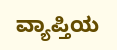ವ್ಯಾಪ್ತಿಯ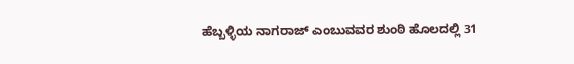ಹೆಬ್ಬಳ್ಳಿಯ ನಾಗರಾಜ್ ಎಂಬುವವರ ಶುಂಠಿ ಹೊಲದಲ್ಲಿ 31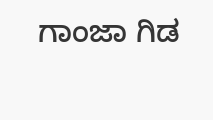ಗಾಂಜಾ ಗಿಡ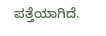ಪತ್ತೆಯಾಗಿದೆ.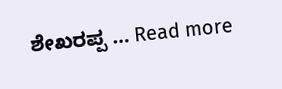ಶೇಖರಪ್ಪ … Read more